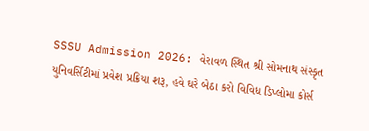SSSU Admission 2026: વેરાવળ સ્થિત શ્રી સોમનાથ સંસ્કૃત યુનિવર્સિટીમાં પ્રવેશ પ્રક્રિયા શરૂ, હવે ઘરે બેઠા કરો વિવિધ ડિપ્લોમા કોર્સ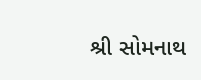શ્રી સોમનાથ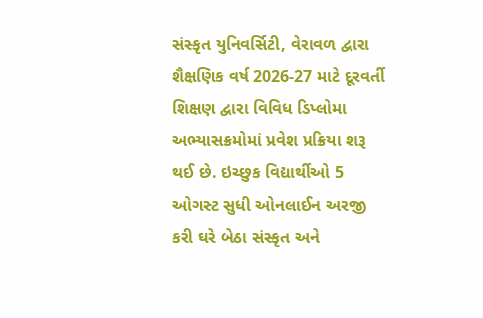સંસ્કૃત યુનિવર્સિટી, વેરાવળ દ્વારા શૈક્ષણિક વર્ષ 2026-27 માટે દૂરવર્તી શિક્ષણ દ્વારા વિવિધ ડિપ્લોમા અભ્યાસક્રમોમાં પ્રવેશ પ્રક્રિયા શરૂ થઈ છે. ઇચ્છુક વિદ્યાર્થીઓ 5 ઓગસ્ટ સુધી ઓનલાઈન અરજી કરી ઘરે બેઠા સંસ્કૃત અને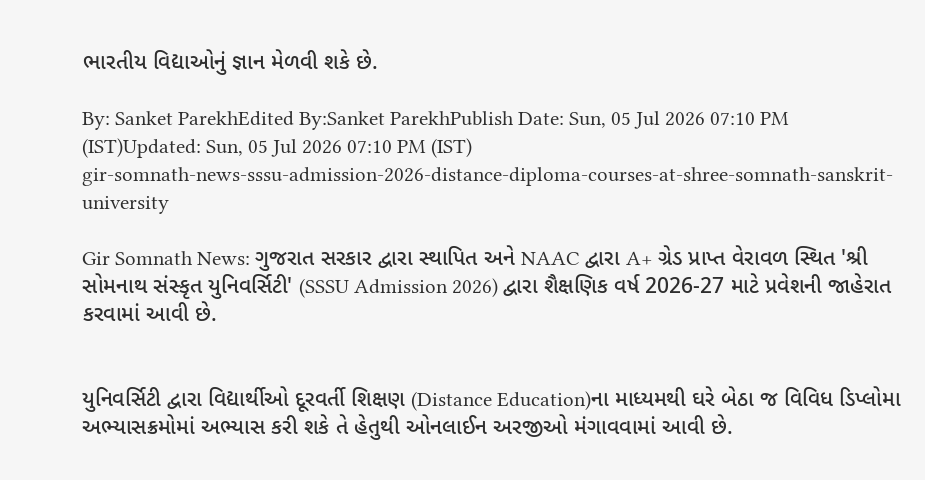ભારતીય વિદ્યાઓનું જ્ઞાન મેળવી શકે છે.

By: Sanket ParekhEdited By:Sanket ParekhPublish Date: Sun, 05 Jul 2026 07:10 PM (IST)Updated: Sun, 05 Jul 2026 07:10 PM (IST)
gir-somnath-news-sssu-admission-2026-distance-diploma-courses-at-shree-somnath-sanskrit-university

Gir Somnath News: ગુજરાત સરકાર દ્વારા સ્થાપિત અને NAAC દ્વારા A+ ગ્રેડ પ્રાપ્ત વેરાવળ સ્થિત 'શ્રી સોમનાથ સંસ્કૃત યુનિવર્સિટી' (SSSU Admission 2026) દ્વારા શૈક્ષણિક વર્ષ 2026-27 માટે પ્રવેશની જાહેરાત કરવામાં આવી છે.


યુનિવર્સિટી દ્વારા વિદ્યાર્થીઓ દૂરવર્તી શિક્ષણ (Distance Education)ના માધ્યમથી ઘરે બેઠા જ વિવિધ ડિપ્લોમા અભ્યાસક્રમોમાં અભ્યાસ કરી શકે તે હેતુથી ઓનલાઈન અરજીઓ મંગાવવામાં આવી છે.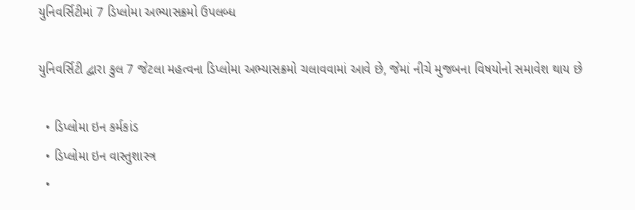યુનિવર્સિટીમાં 7 ડિપ્લોમા અભ્યાસક્રમો ઉપલબ્ધ

યુનિવર્સિટી દ્વારા કુલ 7 જેટલા મહત્વના ડિપ્લોમા અભ્યાસક્રમો ચલાવવામાં આવે છે, જેમાં નીચે મુજબના વિષયોનો સમાવેશ થાય છે

  • ડિપ્લોમા ઇન કર્મકાંડ
  • ડિપ્લોમા ઇન વાસ્તુશાસ્ત્ર
  •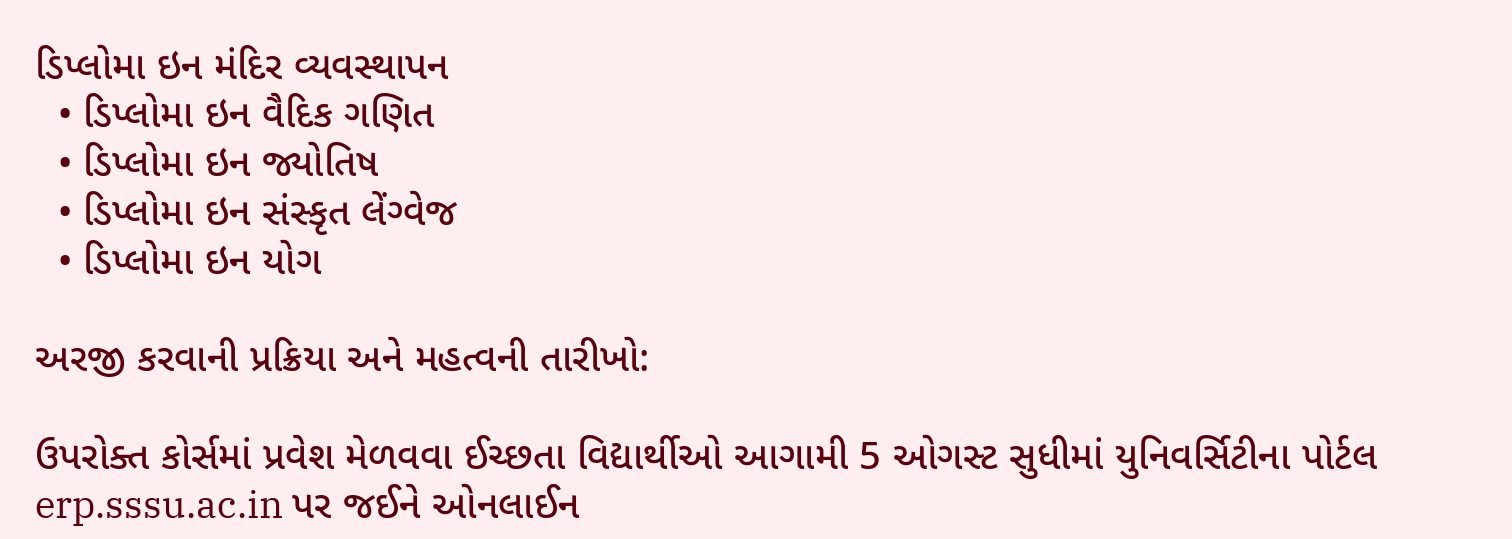ડિપ્લોમા ઇન મંદિર વ્યવસ્થાપન
  • ડિપ્લોમા ઇન વૈદિક ગણિત
  • ડિપ્લોમા ઇન જ્યોતિષ
  • ડિપ્લોમા ઇન સંસ્કૃત લેંગ્વેજ
  • ડિપ્લોમા ઇન યોગ

અરજી કરવાની પ્રક્રિયા અને મહત્વની તારીખો:

ઉપરોક્ત કોર્સમાં પ્રવેશ મેળવવા ઈચ્છતા વિદ્યાર્થીઓ આગામી 5 ઓગસ્ટ સુધીમાં યુનિવર્સિટીના પોર્ટલ erp.sssu.ac.in પર જઈને ઓનલાઈન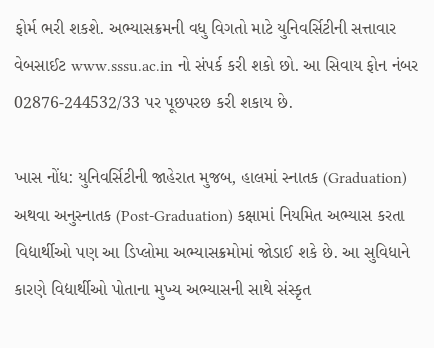ફોર્મ ભરી શકશે. અભ્યાસક્રમની વધુ વિગતો માટે યુનિવર્સિટીની સત્તાવાર વેબસાઈટ www.sssu.ac.in નો સંપર્ક કરી શકો છો. આ સિવાય ફોન નંબર 02876-244532/33 પર પૂછપરછ કરી શકાય છે.

ખાસ નોંધ: યુનિવર્સિટીની જાહેરાત મુજબ, હાલમાં સ્નાતક (Graduation) અથવા અનુસ્નાતક (Post-Graduation) કક્ષામાં નિયમિત અભ્યાસ કરતા વિદ્યાર્થીઓ પણ આ ડિપ્લોમા અભ્યાસક્રમોમાં જોડાઈ શકે છે. આ સુવિધાને કારણે વિદ્યાર્થીઓ પોતાના મુખ્ય અભ્યાસની સાથે સંસ્કૃત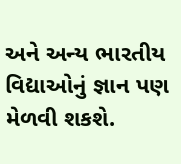અને અન્ય ભારતીય વિદ્યાઓનું જ્ઞાન પણ મેળવી શકશે.